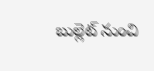బుల్లెట్ నుంచి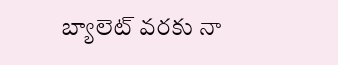బ్యాలెట్ వరకు నా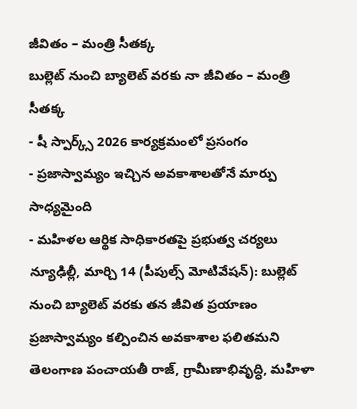జీవితం – మంత్రి సీతక్క
బుల్లెట్ నుంచి బ్యాలెట్ వరకు నా జీవితం – మంత్రి సీతక్క
- షీ స్పార్క్స్ 2026 కార్యక్రమంలో ప్రసంగం
- ప్రజాస్వామ్యం ఇచ్చిన అవకాశాలతోనే మార్పు సాధ్యమైంది
- మహిళల ఆర్థిక సాధికారతపై ప్రభుత్వ చర్యలు
న్యూఢిల్లీ, మార్చి 14 (పీపుల్స్ మోటివేషన్): బుల్లెట్ నుంచి బ్యాలెట్ వరకు తన జీవిత ప్రయాణం ప్రజాస్వామ్యం కల్పించిన అవకాశాల ఫలితమని తెలంగాణ పంచాయతీ రాజ్, గ్రామీణాభివృద్ధి, మహిళా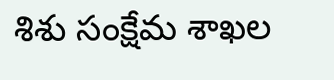శిశు సంక్షేమ శాఖల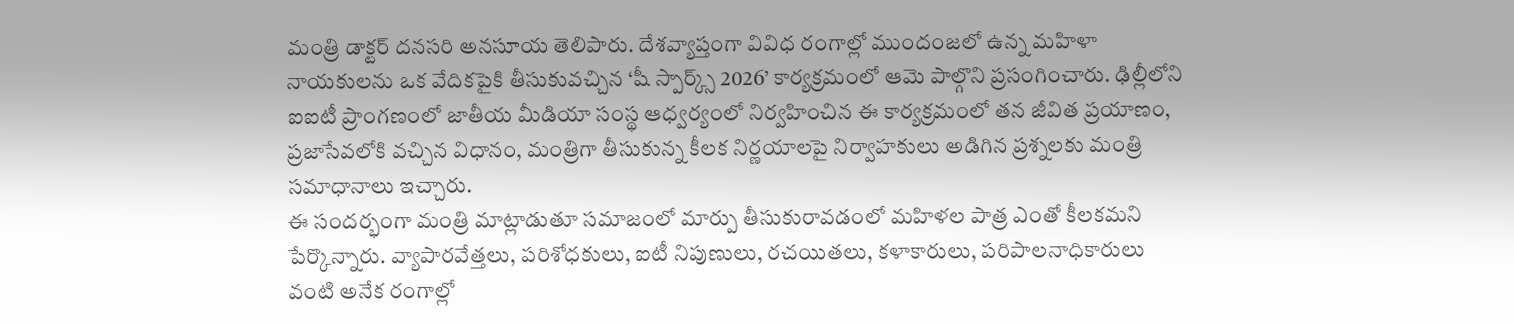మంత్రి డాక్టర్ దనసరి అనసూయ తెలిపారు. దేశవ్యాప్తంగా వివిధ రంగాల్లో ముందంజలో ఉన్న మహిళా నాయకులను ఒక వేదికపైకి తీసుకువచ్చిన ‘షీ స్పార్క్స్ 2026’ కార్యక్రమంలో ఆమె పాల్గొని ప్రసంగించారు. ఢిల్లీలోని ఐఐటీ ప్రాంగణంలో జాతీయ మీడియా సంస్థ ఆధ్వర్యంలో నిర్వహించిన ఈ కార్యక్రమంలో తన జీవిత ప్రయాణం, ప్రజాసేవలోకి వచ్చిన విధానం, మంత్రిగా తీసుకున్న కీలక నిర్ణయాలపై నిర్వాహకులు అడిగిన ప్రశ్నలకు మంత్రి సమాధానాలు ఇచ్చారు.
ఈ సందర్భంగా మంత్రి మాట్లాడుతూ సమాజంలో మార్పు తీసుకురావడంలో మహిళల పాత్ర ఎంతో కీలకమని పేర్కొన్నారు. వ్యాపారవేత్తలు, పరిశోధకులు, ఐటీ నిపుణులు, రచయితలు, కళాకారులు, పరిపాలనాధికారులు వంటి అనేక రంగాల్లో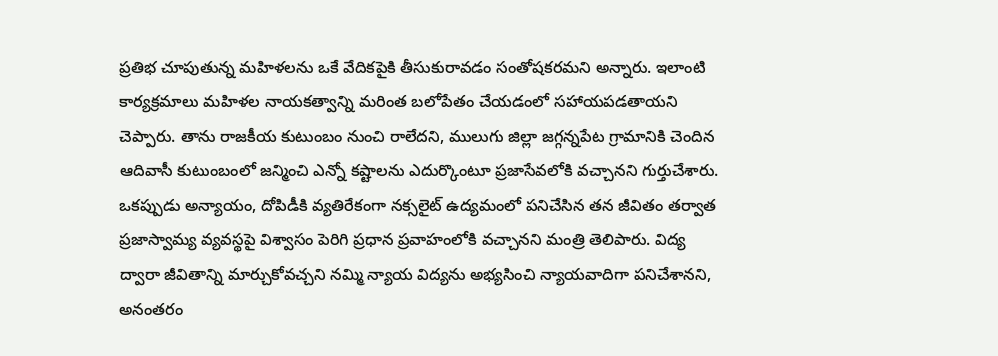ప్రతిభ చూపుతున్న మహిళలను ఒకే వేదికపైకి తీసుకురావడం సంతోషకరమని అన్నారు. ఇలాంటి కార్యక్రమాలు మహిళల నాయకత్వాన్ని మరింత బలోపేతం చేయడంలో సహాయపడతాయని చెప్పారు. తాను రాజకీయ కుటుంబం నుంచి రాలేదని, ములుగు జిల్లా జగ్గన్నపేట గ్రామానికి చెందిన ఆదివాసీ కుటుంబంలో జన్మించి ఎన్నో కష్టాలను ఎదుర్కొంటూ ప్రజాసేవలోకి వచ్చానని గుర్తుచేశారు.
ఒకప్పుడు అన్యాయం, దోపిడీకి వ్యతిరేకంగా నక్సలైట్ ఉద్యమంలో పనిచేసిన తన జీవితం తర్వాత ప్రజాస్వామ్య వ్యవస్థపై విశ్వాసం పెరిగి ప్రధాన ప్రవాహంలోకి వచ్చానని మంత్రి తెలిపారు. విద్య ద్వారా జీవితాన్ని మార్చుకోవచ్చని నమ్మి న్యాయ విద్యను అభ్యసించి న్యాయవాదిగా పనిచేశానని, అనంతరం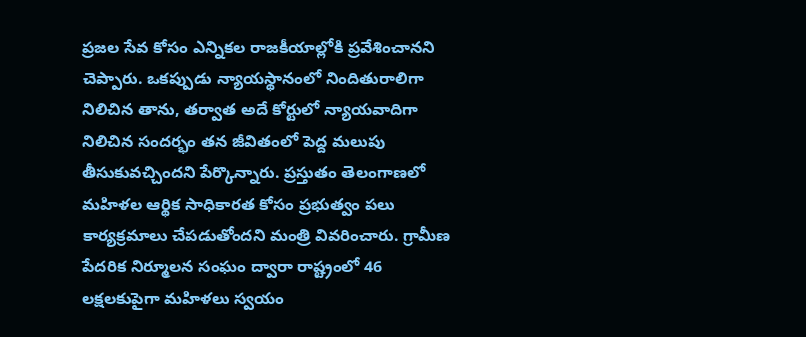ప్రజల సేవ కోసం ఎన్నికల రాజకీయాల్లోకి ప్రవేశించానని చెప్పారు. ఒకప్పుడు న్యాయస్థానంలో నిందితురాలిగా నిలిచిన తాను, తర్వాత అదే కోర్టులో న్యాయవాదిగా నిలిచిన సందర్భం తన జీవితంలో పెద్ద మలుపు తీసుకువచ్చిందని పేర్కొన్నారు. ప్రస్తుతం తెలంగాణలో మహిళల ఆర్థిక సాధికారత కోసం ప్రభుత్వం పలు కార్యక్రమాలు చేపడుతోందని మంత్రి వివరించారు. గ్రామీణ పేదరిక నిర్మూలన సంఘం ద్వారా రాష్ట్రంలో 46 లక్షలకుపైగా మహిళలు స్వయం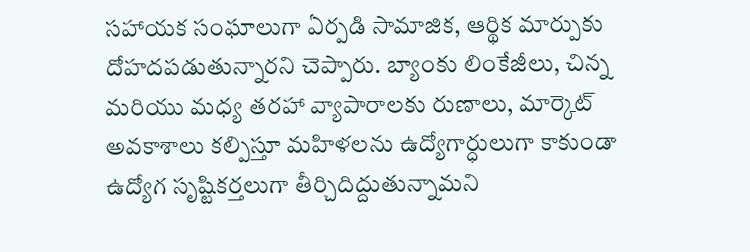సహాయక సంఘాలుగా ఏర్పడి సామాజిక, ఆర్థిక మార్పుకు దోహదపడుతున్నారని చెప్పారు. బ్యాంకు లింకేజీలు, చిన్న మరియు మధ్య తరహా వ్యాపారాలకు రుణాలు, మార్కెట్ అవకాశాలు కల్పిస్తూ మహిళలను ఉద్యోగార్ధులుగా కాకుండా ఉద్యోగ సృష్టికర్తలుగా తీర్చిదిద్దుతున్నామని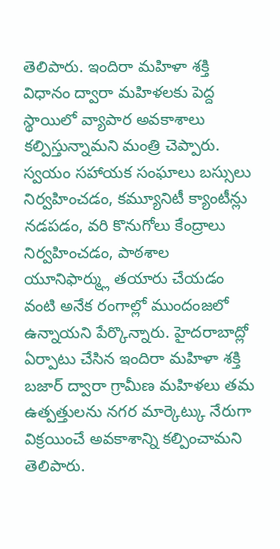తెలిపారు. ఇందిరా మహిళా శక్తి విధానం ద్వారా మహిళలకు పెద్ద స్థాయిలో వ్యాపార అవకాశాలు కల్పిస్తున్నామని మంత్రి చెప్పారు. స్వయం సహాయక సంఘాలు బస్సులు నిర్వహించడం, కమ్యూనిటీ క్యాంటీన్లు నడపడం, వరి కొనుగోలు కేంద్రాలు నిర్వహించడం, పాఠశాల యూనిఫార్మ్లు తయారు చేయడం వంటి అనేక రంగాల్లో ముందంజలో ఉన్నాయని పేర్కొన్నారు. హైదరాబాద్లో ఏర్పాటు చేసిన ఇందిరా మహిళా శక్తి బజార్ ద్వారా గ్రామీణ మహిళలు తమ ఉత్పత్తులను నగర మార్కెట్కు నేరుగా విక్రయించే అవకాశాన్ని కల్పించామని తెలిపారు.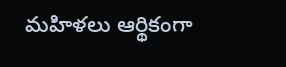మహిళలు ఆర్థికంగా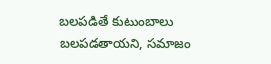బలపడితే కుటుంబాలు బలపడతాయని, సమాజం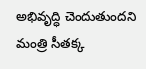అభివృద్ధి చెందుతుందని మంత్రి సీతక్క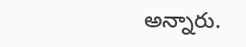అన్నారు.